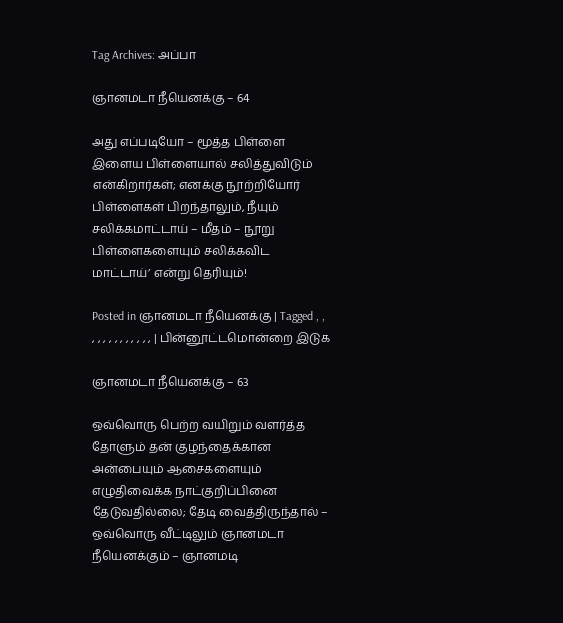Tag Archives: அப்பா

ஞானமடா நீயெனக்கு – 64

அது எப்படியோ – மூத்த பிள்ளை இளைய பிள்ளையால் சலித்துவிடும் என்கிறார்கள்; எனக்கு நூற்றியோர் பிள்ளைகள் பிறந்தாலும், நீயும் சலிக்கமாட்டாய் – மீதம் – நூறு பிள்ளைகளையும் சலிக்கவிட மாட்டாய்’ என்று தெரியும்!

Posted in ஞானமடா நீயெனக்கு | Tagged , , , , , , , , , , , , , | பின்னூட்டமொன்றை இடுக

ஞானமடா நீயெனக்கு – 63

ஒவ்வொரு பெற்ற வயிறும் வளர்த்த தோளும் தன் குழந்தைக்கான அன்பையும் ஆசைகளையும் எழுதிவைக்க நாட்குறிப்பினை தேடுவதில்லை; தேடி வைத்திருந்தால் – ஒவ்வொரு வீட்டிலும் ஞானமடா நீயெனக்கும் – ஞானமடி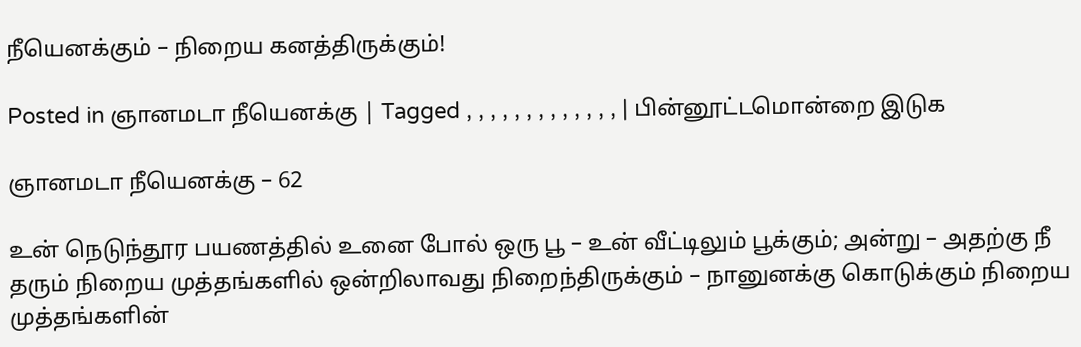நீயெனக்கும் – நிறைய கனத்திருக்கும்!

Posted in ஞானமடா நீயெனக்கு | Tagged , , , , , , , , , , , , , | பின்னூட்டமொன்றை இடுக

ஞானமடா நீயெனக்கு – 62

உன் நெடுந்தூர பயணத்தில் உனை போல் ஒரு பூ – உன் வீட்டிலும் பூக்கும்; அன்று – அதற்கு நீ தரும் நிறைய முத்தங்களில் ஒன்றிலாவது நிறைந்திருக்கும் – நானுனக்கு கொடுக்கும் நிறைய முத்தங்களின்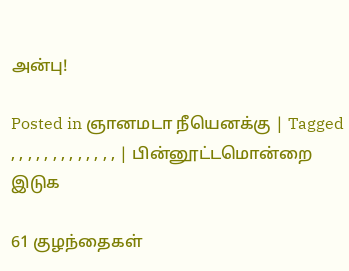அன்பு!

Posted in ஞானமடா நீயெனக்கு | Tagged , , , , , , , , , , , , , | பின்னூட்டமொன்றை இடுக

61 குழந்தைகள்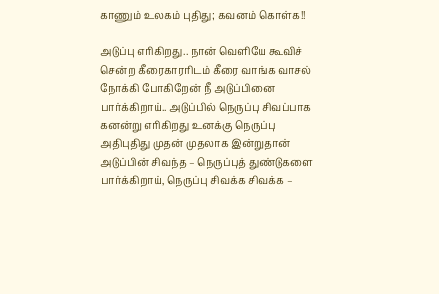காணும் உலகம் புதிது; கவனம் கொள்க!!

அடுப்பு எரிகிறது.. நான் வெளியே கூவிச் சென்ற கீரைகாரரிடம் கீரை வாங்க வாசல் நோக்கி போகிறேன் நீ அடுப்பினை பார்க்கிறாய்.. அடுப்பில் நெருப்பு சிவப்பாக கனன்று எரிகிறது உனக்கு நெருப்பு அதிபுதிது முதன் முதலாக இன்றுதான் அடுப்பின் சிவந்த – நெருப்புத் துண்டுகளை பார்க்கிறாய், நெருப்பு சிவக்க சிவக்க –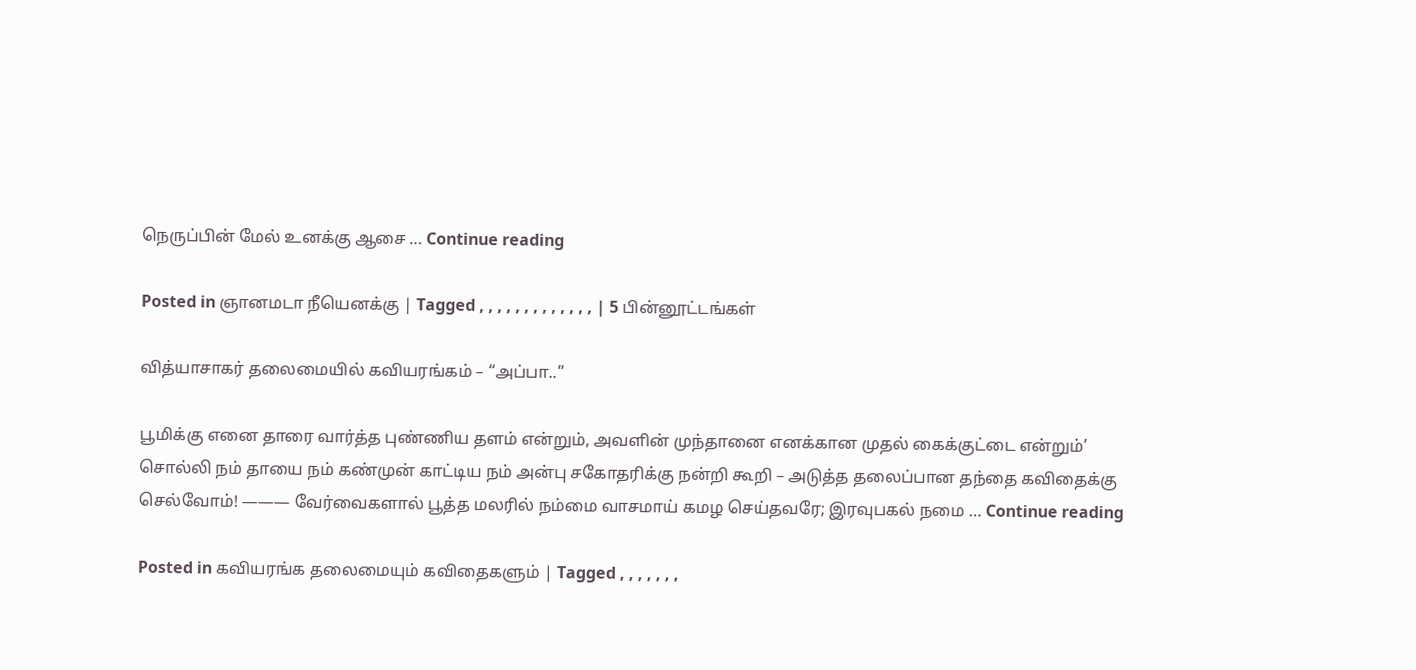நெருப்பின் மேல் உனக்கு ஆசை … Continue reading

Posted in ஞானமடா நீயெனக்கு | Tagged , , , , , , , , , , , , , | 5 பின்னூட்டங்கள்

வித்யாசாகர் தலைமையில் கவியரங்கம் – “அப்பா..”

பூமிக்கு எனை தாரை வார்த்த புண்ணிய தளம் என்றும், அவளின் முந்தானை எனக்கான முதல் கைக்குட்டை என்றும்’ சொல்லி நம் தாயை நம் கண்முன் காட்டிய நம் அன்பு சகோதரிக்கு நன்றி கூறி – அடுத்த தலைப்பான தந்தை கவிதைக்கு செல்வோம்! ——— வேர்வைகளால் பூத்த மலரில் நம்மை வாசமாய் கமழ செய்தவரே; இரவுபகல் நமை … Continue reading

Posted in கவியரங்க தலைமையும் கவிதைகளும் | Tagged , , , , , , ,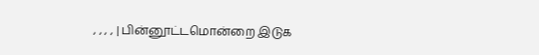, , , , | பின்னூட்டமொன்றை இடுக